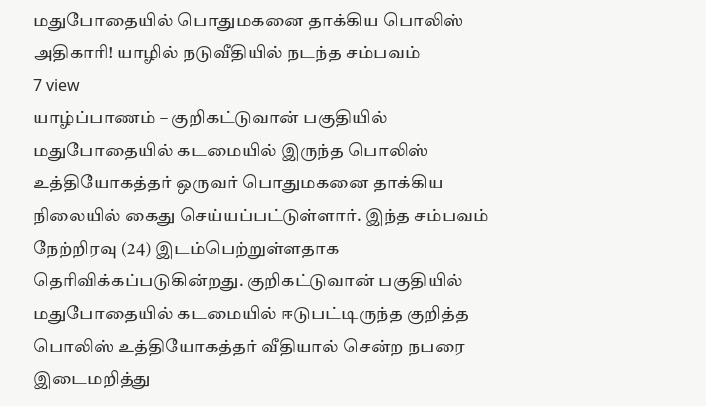மதுபோதையில் பொதுமகனை தாக்கிய பொலிஸ் அதிகாரி! யாழில் நடுவீதியில் நடந்த சம்பவம்
7 view
யாழ்ப்பாணம் – குறிகட்டுவான் பகுதியில் மதுபோதையில் கடமையில் இருந்த பொலிஸ் உத்தியோகத்தர் ஒருவர் பொதுமகனை தாக்கிய நிலையில் கைது செய்யப்பட்டுள்ளார். இந்த சம்பவம் நேற்றிரவு (24) இடம்பெற்றுள்ளதாக தெரிவிக்கப்படுகின்றது. குறிகட்டுவான் பகுதியில் மதுபோதையில் கடமையில் ஈடுபட்டிருந்த குறித்த பொலிஸ் உத்தியோகத்தர் வீதியால் சென்ற நபரை இடைமறித்து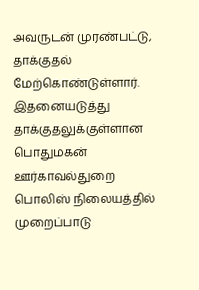அவருடன் முரண்பட்டு, தாக்குதல் மேற்கொண்டுள்ளார். இதனையடுத்து தாக்குதலுக்குள்ளான பொதுமகன் ஊர்காவல்துறை பொலிஸ் நிலையத்தில் முறைப்பாடு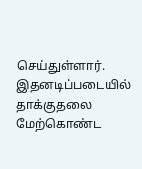செய்துள்ளார். இதனடிப்படையில் தாக்குதலை மேற்கொண்ட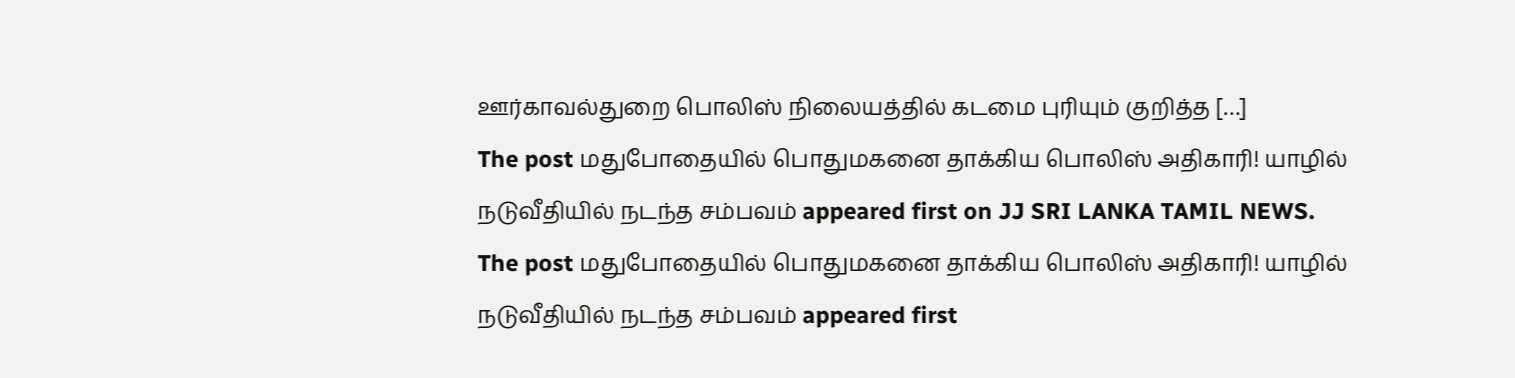ஊர்காவல்துறை பொலிஸ் நிலையத்தில் கடமை புரியும் குறித்த […]
The post மதுபோதையில் பொதுமகனை தாக்கிய பொலிஸ் அதிகாரி! யாழில் நடுவீதியில் நடந்த சம்பவம் appeared first on JJ SRI LANKA TAMIL NEWS.
The post மதுபோதையில் பொதுமகனை தாக்கிய பொலிஸ் அதிகாரி! யாழில் நடுவீதியில் நடந்த சம்பவம் appeared first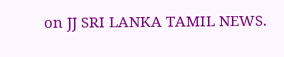on JJ SRI LANKA TAMIL NEWS.